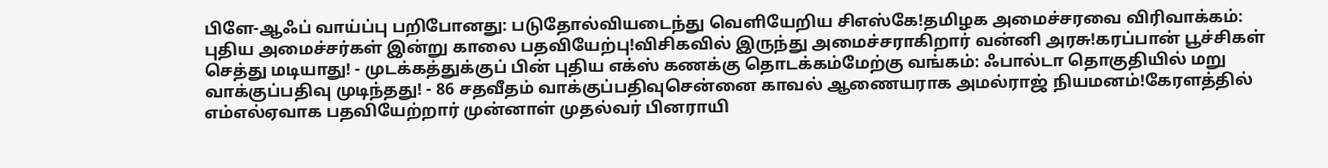பிளே-ஆஃப் வாய்ப்பு பறிபோனது: படுதோல்வியடைந்து வெளியேறிய சிஎஸ்கே!தமிழக அமைச்சரவை விரிவாக்கம்: புதிய அமைச்சர்கள் இன்று காலை பதவியேற்பு!விசிகவில் இருந்து அமைச்சராகிறார் வன்னி அரசு!கரப்பான் பூச்சிகள் செத்து மடியாது! - முடக்கத்துக்குப் பின் புதிய எக்ஸ் கணக்கு தொடக்கம்மேற்கு வங்கம்: ஃபால்டா தொகுதியில் மறு வாக்குப்பதிவு முடிந்தது! - 86 சதவீதம் வாக்குப்பதிவுசென்னை காவல் ஆணையராக அமல்ராஜ் நியமனம்!கேரளத்தில் எம்எல்ஏவாக பதவியேற்றார் முன்னாள் முதல்வர் பினராயி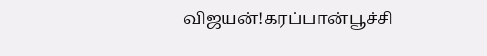விஜயன்!கரப்பான்பூச்சி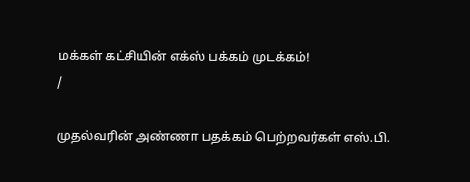மக்கள் கட்சியின் எக்ஸ் பக்கம் முடக்கம்!
/

முதல்வரின் அண்ணா பதக்கம் பெற்றவர்கள் எஸ்.பி.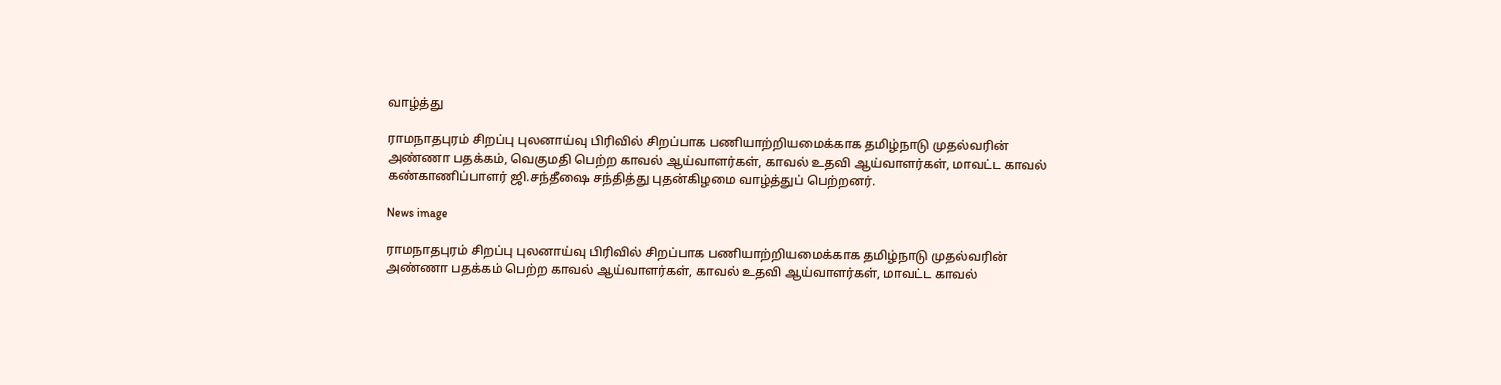வாழ்த்து

ராமநாதபுரம் சிறப்பு புலனாய்வு பிரிவில் சிறப்பாக பணியாற்றியமைக்காக தமிழ்நாடு முதல்வரின் அண்ணா பதக்கம், வெகுமதி பெற்ற காவல் ஆய்வாளர்கள், காவல் உதவி ஆய்வாளர்கள், மாவட்ட காவல் கண்காணிப்பாளர் ஜி.சந்தீஷை சந்தித்து புதன்கிழமை வாழ்த்துப் பெற்றனர்.

News image

ராமநாதபுரம் சிறப்பு புலனாய்வு பிரிவில் சிறப்பாக பணியாற்றியமைக்காக தமிழ்நாடு முதல்வரின் அண்ணா பதக்கம் பெற்ற காவல் ஆய்வாளர்கள், காவல் உதவி ஆய்வாளர்கள், மாவட்ட காவல்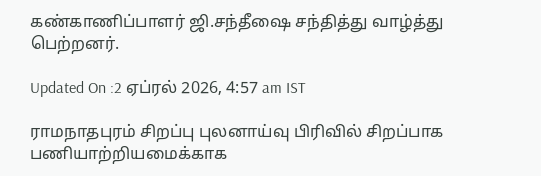கண்காணிப்பாளர் ஜி.சந்தீஷை சந்தித்து வாழ்த்து பெற்றனர்.

Updated On :2 ஏப்ரல் 2026, 4:57 am IST

ராமநாதபுரம் சிறப்பு புலனாய்வு பிரிவில் சிறப்பாக பணியாற்றியமைக்காக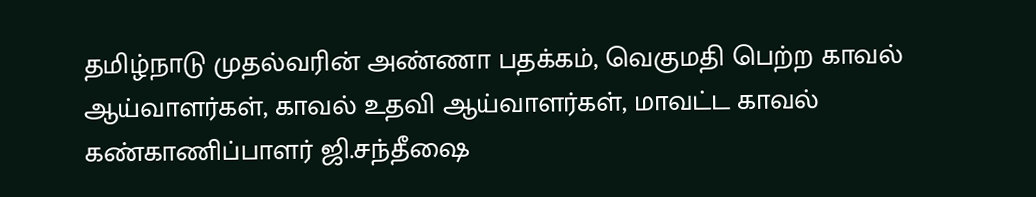தமிழ்நாடு முதல்வரின் அண்ணா பதக்கம், வெகுமதி பெற்ற காவல் ஆய்வாளர்கள், காவல் உதவி ஆய்வாளர்கள், மாவட்ட காவல் கண்காணிப்பாளர் ஜி.சந்தீஷை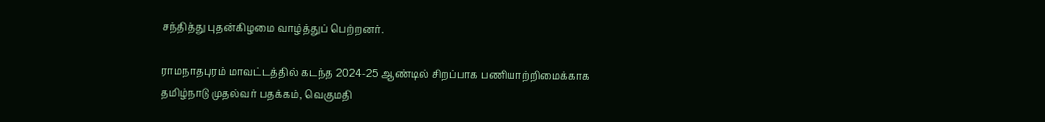சந்தித்து புதன்கிழமை வாழ்த்துப் பெற்றனர்.

ராமநாதபுரம் மாவட்டத்தில் கடந்த 2024-25 ஆண்டில் சிறப்பாக பணியாற்றிமைக்காக தமிழ்நாடு முதல்வர் பதக்கம், வெகுமதி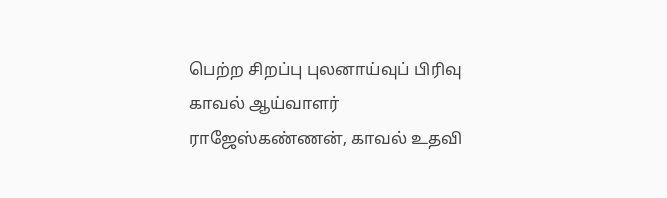பெற்ற சிறப்பு புலனாய்வுப் பிரிவு காவல் ஆய்வாளர் ராஜேஸ்கண்ணன், காவல் உதவி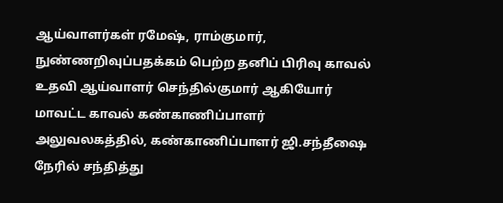ஆய்வாளர்கள் ரமேஷ், ராம்குமார், நுண்ணறிவுப்பதக்கம் பெற்ற தனிப் பிரிவு காவல் உதவி ஆய்வாளர் செந்தில்குமார் ஆகியோர் மாவட்ட காவல் கண்காணிப்பாளர் அலுவலகத்தில், கண்காணிப்பாளர் ஜி.சந்தீஷை நேரில் சந்தித்து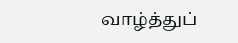வாழ்த்துப்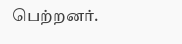பெற்றனர்.